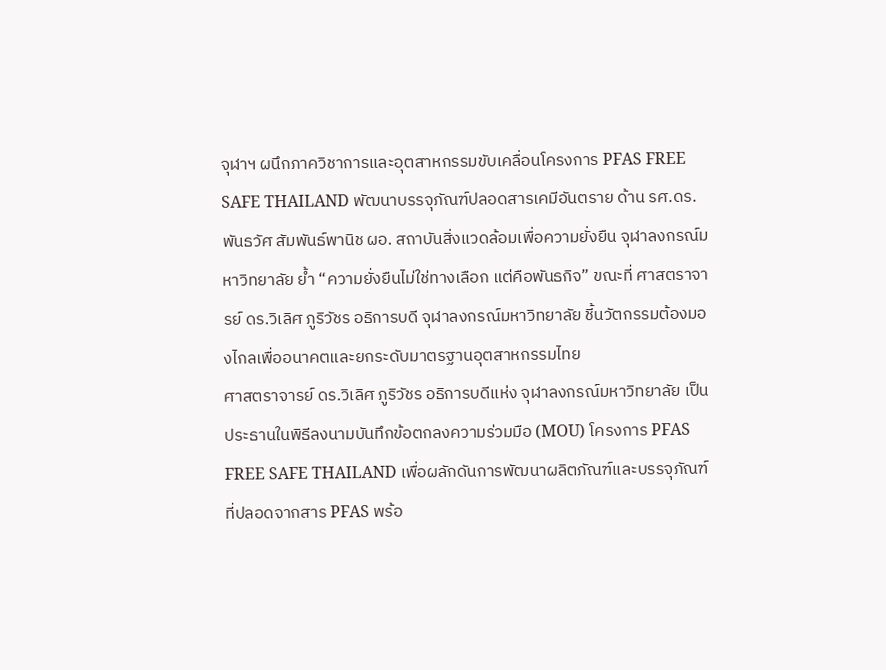จุฬาฯ ผนึกภาควิชาการและอุตสาหกรรมขับเคลื่อนโครงการ PFAS FREE SAFE THAILAND พัฒนาบรรจุภัณฑ์ปลอดสารเคมีอันตราย ด้าน รศ.ดร.พันธวัศ สัมพันธ์พานิช ผอ. สถาบันสิ่งแวดล้อมเพื่อความยั่งยืน จุฬาลงกรณ์มหาวิทยาลัย ย้ำ “ความยั่งยืนไม่ใช่ทางเลือก แต่คือพันธกิจ” ขณะที่ ศาสตราจารย์ ดร.วิเลิศ ภูริวัชร อธิการบดี จุฬาลงกรณ์มหาวิทยาลัย ชี้นวัตกรรมต้องมองไกลเพื่ออนาคตและยกระดับมาตรฐานอุตสาหกรรมไทย
ศาสตราจารย์ ดร.วิเลิศ ภูริวัชร อธิการบดีแห่ง จุฬาลงกรณ์มหาวิทยาลัย เป็นประธานในพิธีลงนามบันทึกข้อตกลงความร่วมมือ (MOU) โครงการ PFAS FREE SAFE THAILAND เพื่อผลักดันการพัฒนาผลิตภัณฑ์และบรรจุภัณฑ์ที่ปลอดจากสาร PFAS พร้อ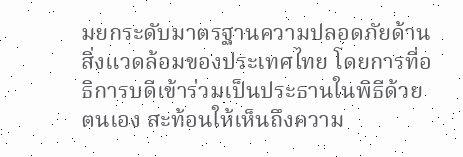มยกระดับมาตรฐานความปลอดภัยด้านสิ่งแวดล้อมของประเทศไทย โดยการที่อธิการบดีเข้าร่วมเป็นประธานในพิธีด้วยตนเอง สะท้อนให้เห็นถึงความ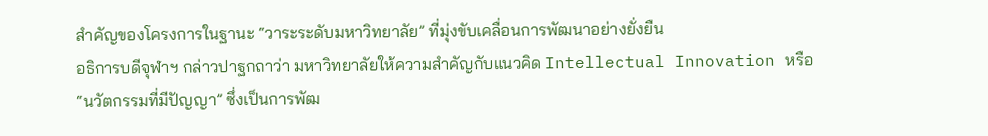สำคัญของโครงการในฐานะ “วาระระดับมหาวิทยาลัย” ที่มุ่งขับเคลื่อนการพัฒนาอย่างยั่งยืน
อธิการบดีจุฬาฯ กล่าวปาฐกถาว่า มหาวิทยาลัยให้ความสำคัญกับแนวคิด Intellectual Innovation หรือ “นวัตกรรมที่มีปัญญา” ซึ่งเป็นการพัฒ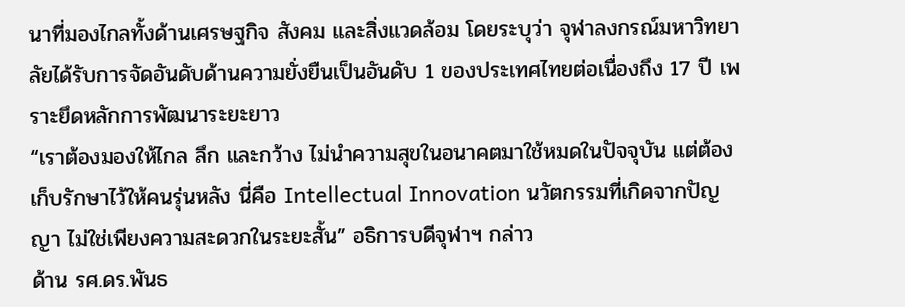นาที่มองไกลทั้งด้านเศรษฐกิจ สังคม และสิ่งแวดล้อม โดยระบุว่า จุฬาลงกรณ์มหาวิทยาลัยได้รับการจัดอันดับด้านความยั่งยืนเป็นอันดับ 1 ของประเทศไทยต่อเนื่องถึง 17 ปี เพราะยึดหลักการพัฒนาระยะยาว
“เราต้องมองให้ไกล ลึก และกว้าง ไม่นำความสุขในอนาคตมาใช้หมดในปัจจุบัน แต่ต้องเก็บรักษาไว้ให้คนรุ่นหลัง นี่คือ Intellectual Innovation นวัตกรรมที่เกิดจากปัญญา ไม่ใช่เพียงความสะดวกในระยะสั้น” อธิการบดีจุฬาฯ กล่าว
ด้าน รศ.ดร.พันธ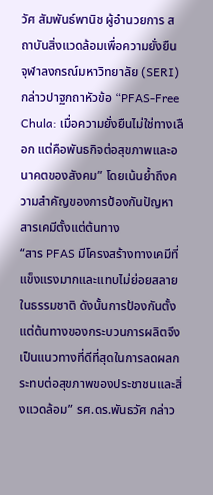วัศ สัมพันธ์พานิช ผู้อำนวยการ สถาบันสิ่งแวดล้อมเพื่อความยั่งยืน จุฬาลงกรณ์มหาวิทยาลัย (SERI) กล่าวปาฐกถาหัวข้อ “PFAS-Free Chula: เมื่อความยั่งยืนไม่ใช่ทางเลือก แต่คือพันธกิจต่อสุขภาพและอนาคตของสังคม” โดยเน้นย้ำถึงความสำคัญของการป้องกันปัญหาสารเคมีตั้งแต่ต้นทาง
“สาร PFAS มีโครงสร้างทางเคมีที่แข็งแรงมากและแทบไม่ย่อยสลายในธรรมชาติ ดังนั้นการป้องกันตั้งแต่ต้นทางของกระบวนการผลิตจึงเป็นแนวทางที่ดีที่สุดในการลดผลกระทบต่อสุขภาพของประชาชนและสิ่งแวดล้อม” รศ.ดร.พันธวัศ กล่าว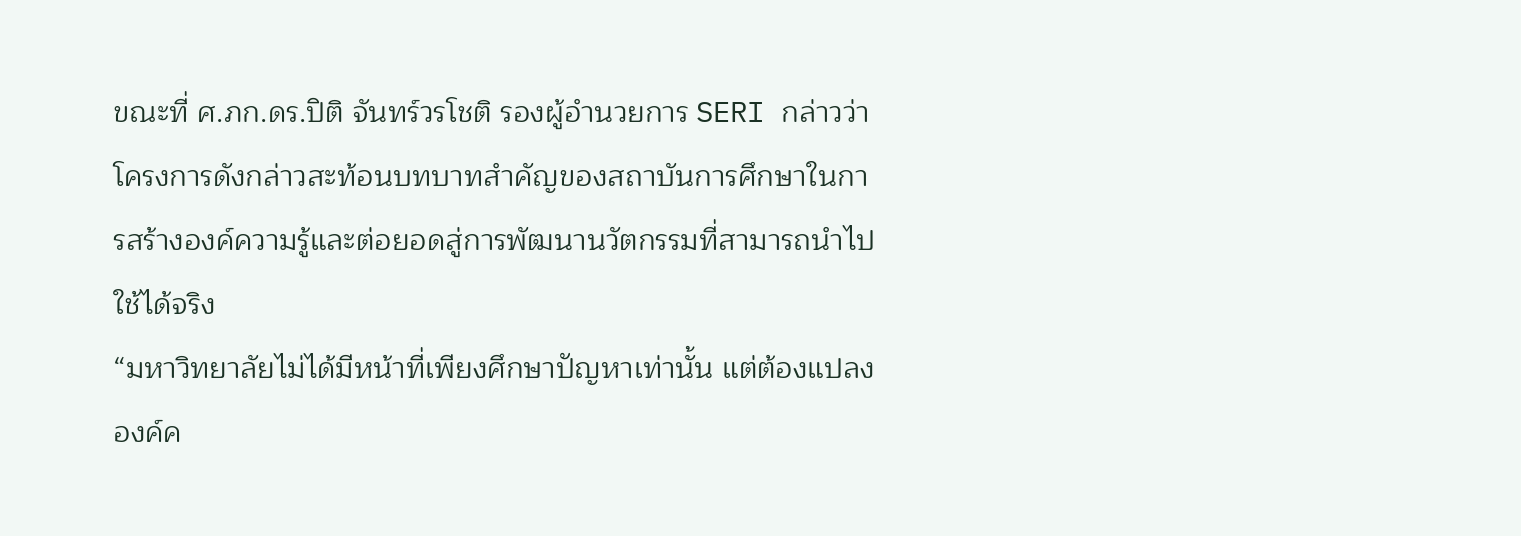ขณะที่ ศ.ภก.ดร.ปิติ จันทร์วรโชติ รองผู้อำนวยการ SERI กล่าวว่า โครงการดังกล่าวสะท้อนบทบาทสำคัญของสถาบันการศึกษาในการสร้างองค์ความรู้และต่อยอดสู่การพัฒนานวัตกรรมที่สามารถนำไปใช้ได้จริง
“มหาวิทยาลัยไม่ได้มีหน้าที่เพียงศึกษาปัญหาเท่านั้น แต่ต้องแปลงองค์ค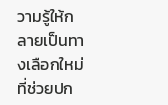วามรู้ให้กลายเป็นทางเลือกใหม่ที่ช่วยปก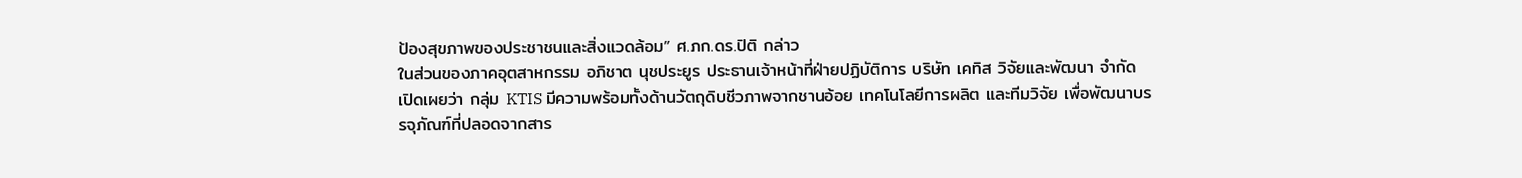ป้องสุขภาพของประชาชนและสิ่งแวดล้อม” ศ.ภก.ดร.ปิติ กล่าว
ในส่วนของภาคอุตสาหกรรม อภิชาต นุชประยูร ประธานเจ้าหน้าที่ฝ่ายปฏิบัติการ บริษัท เคทิส วิจัยและพัฒนา จำกัด เปิดเผยว่า กลุ่ม KTIS มีความพร้อมทั้งด้านวัตถุดิบชีวภาพจากชานอ้อย เทคโนโลยีการผลิต และทีมวิจัย เพื่อพัฒนาบรรจุภัณฑ์ที่ปลอดจากสาร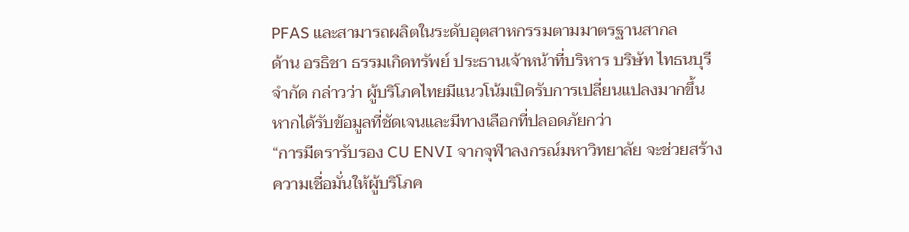PFAS และสามารถผลิตในระดับอุตสาหกรรมตามมาตรฐานสากล
ด้าน อรธิชา ธรรมเกิดทรัพย์ ประธานเจ้าหน้าที่บริหาร บริษัท ไทธนบุรี จำกัด กล่าวว่า ผู้บริโภคไทยมีแนวโน้มเปิดรับการเปลี่ยนแปลงมากขึ้น หากได้รับข้อมูลที่ชัดเจนและมีทางเลือกที่ปลอดภัยกว่า
“การมีตรารับรอง CU ENVI จากจุฬาลงกรณ์มหาวิทยาลัย จะช่วยสร้างความเชื่อมั่นให้ผู้บริโภค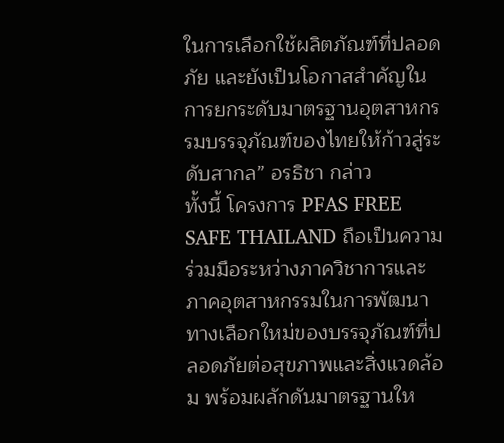ในการเลือกใช้ผลิตภัณฑ์ที่ปลอดภัย และยังเป็นโอกาสสำคัญในการยกระดับมาตรฐานอุตสาหกรรมบรรจุภัณฑ์ของไทยให้ก้าวสู่ระดับสากล” อรธิชา กล่าว
ทั้งนี้ โครงการ PFAS FREE SAFE THAILAND ถือเป็นความร่วมมือระหว่างภาควิชาการและภาคอุตสาหกรรมในการพัฒนาทางเลือกใหม่ของบรรจุภัณฑ์ที่ปลอดภัยต่อสุขภาพและสิ่งแวดล้อม พร้อมผลักดันมาตรฐานให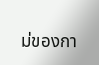ม่ของกา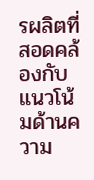รผลิตที่สอดคล้องกับแนวโน้มด้านความ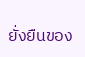ยั่งยืนของ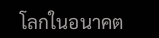โลกในอนาคต